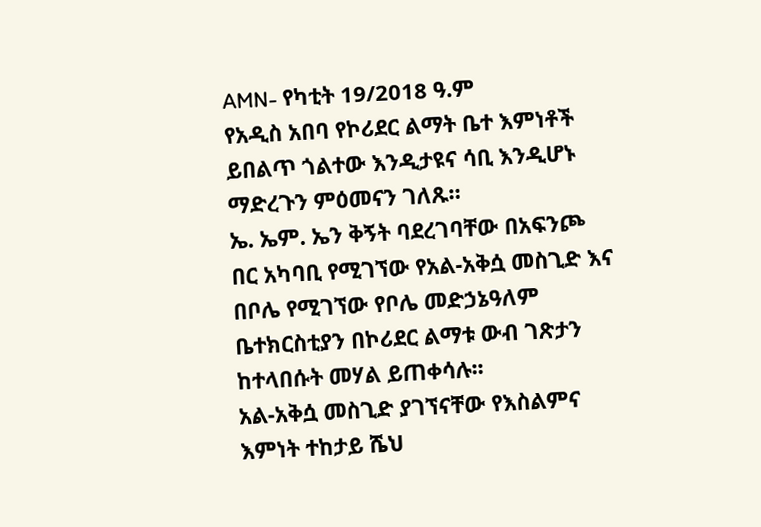AMN- የካቲት 19/2018 ዓ.ም
የአዲስ አበባ የኮሪደር ልማት ቤተ እምነቶች ይበልጥ ጎልተው እንዲታዩና ሳቢ እንዲሆኑ ማድረጉን ምዕመናን ገለጹ።
ኤ. ኤም. ኤን ቅኝት ባደረገባቸው በአፍንጮ በር አካባቢ የሚገኘው የአል-አቅሷ መስጊድ እና በቦሌ የሚገኘው የቦሌ መድኃኔዓለም ቤተክርስቲያን በኮሪደር ልማቱ ውብ ገጽታን ከተላበሱት መሃል ይጠቀሳሉ፡፡
አል-አቅሷ መስጊድ ያገኘናቸው የእስልምና እምነት ተከታይ ሼህ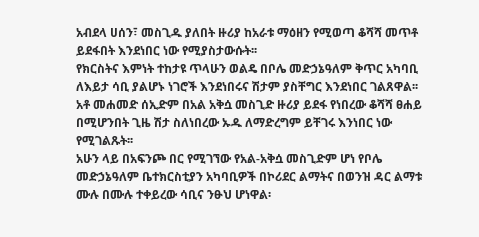አብደላ ሀሰን፣ መስጊዱ ያለበት ዙሪያ ከአራቱ ማዕዘን የሚወጣ ቆሻሻ መጥቶ ይደፋበት እንደነበር ነው የሚያስታውሱት፡፡
የክርስትና እምነት ተከታዩ ጥላሁን ወልዴ በቦሌ መድኃኔዓለም ቅጥር አካባቢ ለእይታ ሳቢ ያልሆኑ ነገሮች እንደነበሩና ሽታም ያስቸግር እንደነበር ገልጸዋል፡፡
አቶ መሐመድ ሰኢድም በአል አቅሷ መስጊድ ዙሪያ ይደፋ የነበረው ቆሻሻ ፀሐይ በሚሆንበት ጊዜ ሽታ ስለነበረው ኡዱ ለማድረግም ይቸገሩ እንነበር ነው የሚገልጹት፡፡
አሁን ላይ በአፍንጮ በር የሚገኘው የአል-አቅሷ መስጊድም ሆነ የቦሌ መድኃኔዓለም ቤተክርስቲያን አካባቢዎች በኮሪደር ልማትና በወንዝ ዳር ልማቱ ሙሉ በሙሉ ተቀይረው ሳቢና ንፁህ ሆነዋል፡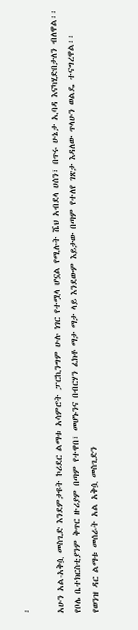፡

አሁን አል-አቅሷ መስጊድ እንደምታዩት ኮሪደር ልማቱ አሳምሮት ፓርኪንግም ሁሉ ነገር የተሟላ ሆኗል የሚሉት ሼህ አብደላ ሀሰን፣ በጥሩ ሁኔታ ኢባዳ እናካሂድበታለን ብለዋል፡፡
የቦሌ ቤተክርስቲያንም ቅጥር ዙሪያም በጣም የተዋበ፣ መሆኑንና በብርሃን ፈክቶ ማታ ማታ ላይ እንደውም እይታው በጣም የተለየ ገጽታ እዳለው ጥላሁን ወልዴ ተናግረዋል፡፡
የወንዝ ዳር ልማቱ መሰራት አል አቅሷ መስጊድን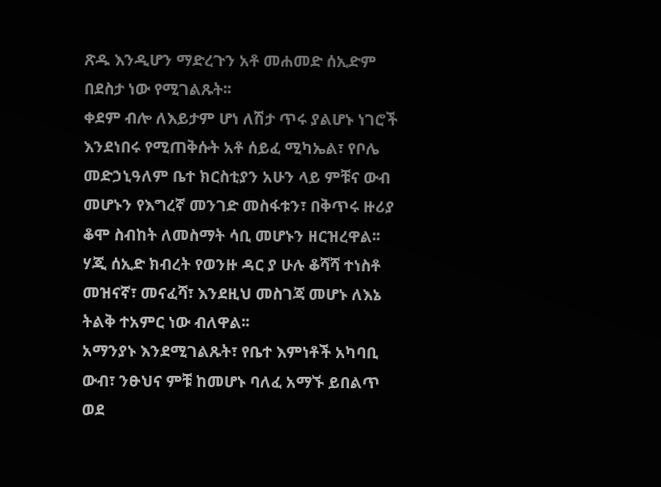ጽዱ እንዲሆን ማድረጉን አቶ መሐመድ ሰኢድም በደስታ ነው የሚገልጹት፡፡
ቀደም ብሎ ለእይታም ሆነ ለሽታ ጥሩ ያልሆኑ ነገሮች እንደነበሩ የሚጠቅሱት አቶ ሰይፈ ሚካኤል፣ የቦሌ መድኃኒዓለም ቤተ ክርስቲያን አሁን ላይ ምቹና ውብ መሆኑን የእግረኛ መንገድ መስፋቱን፣ በቅጥሩ ዙሪያ ቆሞ ስብከት ለመስማት ሳቢ መሆኑን ዘርዝረዋል፡፡
ሃጂ ሰኢድ ክብረት የወንዙ ዳር ያ ሁሉ ቆሻሻ ተነስቶ መዝናኛ፣ መናፈሻ፣ እንደዚህ መስገጃ መሆኑ ለእኔ ትልቅ ተአምር ነው ብለዋል፡፡
አማንያኑ እንደሚገልጹት፣ የቤተ እምነቶች አካባቢ ውብ፣ ንፁህና ምቹ ከመሆኑ ባለፈ አማኙ ይበልጥ ወደ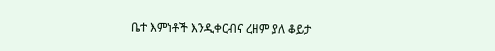ቤተ እምነቶች እንዲቀርብና ረዘም ያለ ቆይታ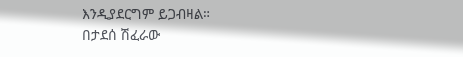እንዲያደርግም ይጋብዛል።
በታደሰ ሽፈራው